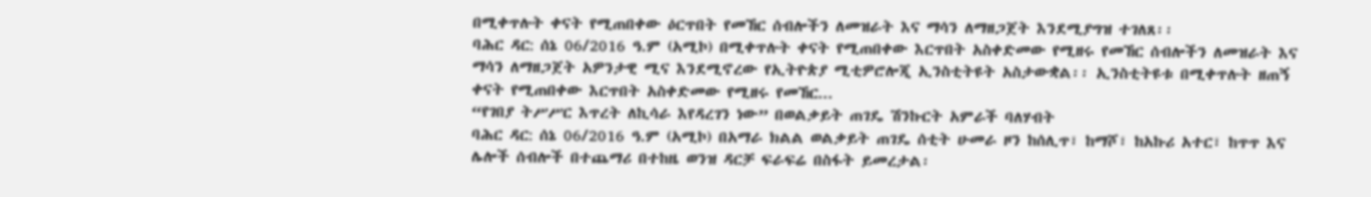በሚቀጥሉት ቀናት የሚጠበቀው ዕርጥበት የመኸር ሰብሎችን ለመዝራት እና ማሳን ለማዘጋጀት እንደሚያግዝ ተገለጸ፡፡
ባሕር ዳር: ሰኔ 06/2016 ዓ.ም (አሚኮ) በሚቀጥሉት ቀናት የሚጠበቀው እርጥበት አስቀድመው የሚዘሩ የመኸር ሰብሎችን ለመዝራት እና ማሳን ለማዘጋጀት አዎንታዊ ሚና እንደሚኖረው የኢትዮጵያ ሚቲዎሮሎጂ ኢንስቲትዩት አስታውቋል፡፡ ኢንስቲትዩቱ በሚቀጥሉት ዘጠኝ ቀናት የሚጠበቀው እርጥበት አስቀድመው የሚዘሩ የመኸር...
“የገበያ ትሥሥር እጥረት ለኪሳራ እየዳረገን ነው” በወልቃይት ጠገዴ ሽንኩርት አምራች ባለሃብት
ባሕር ዳር: ሰኔ 06/2016 ዓ.ም (አሚኮ) በአማራ ክልል ወልቃይት ጠገዴ ሰቲት ሁመራ ዞን ከሰሊጥ፣ ከማሾ፣ ከአኩሪ አተር፣ ከጥጥ እና ሌሎች ሰብሎች በተጨማሪ በተከዜ ወንዝ ዳርቻ ፍራፍሬ በስፋት ይመረታል፡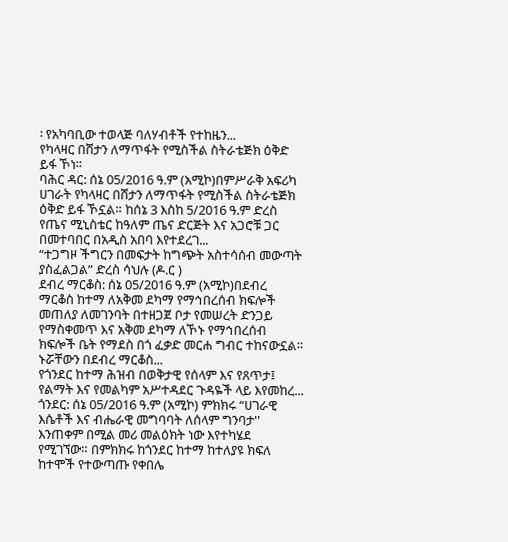፡ የአካባቢው ተወላጅ ባለሃብቶች የተከዜን...
የካላዛር በሸታን ለማጥፋት የሚስችል ስትራቴጅክ ዕቅድ ይፋ ኾነ።
ባሕር ዳር: ሰኔ 05/2016 ዓ.ም (አሚኮ)በምሥራቅ አፍሪካ ሀገራት የካላዛር በሸታን ለማጥፋት የሚስችል ስትራቴጅክ ዕቅድ ይፋ ኾኗል። ከሰኔ 3 እስከ 5/2016 ዓ.ም ድረስ የጤና ሚኒስቴር ከዓለም ጤና ድርጅት እና አጋሮቹ ጋር በመተባበር በአዲስ አበባ እየተደረገ...
“ተጋግዞ ችግርን በመፍታት ከግጭት አስተሳሰብ መውጣት ያስፈልጋል” ድረስ ሳህሉ (ዶ.ር )
ደብረ ማርቆስ: ሰኔ 05/2016 ዓ.ም (አሚኮ)በደብረ ማርቆስ ከተማ ለአቅመ ደካማ የማኅበረሰብ ክፍሎች መጠለያ ለመገንባት በተዘጋጀ ቦታ የመሠረት ድንጋይ የማስቀመጥ እና አቅመ ደካማ ለኾኑ የማኅበረሰብ ክፍሎች ቤት የማደስ በጎ ፈቃድ መርሐ ግብር ተከናውኗል።
ኑሯቸውን በደብረ ማርቆስ...
የጎንደር ከተማ ሕዝብ በወቅታዊ የሰላም እና የጸጥታ፤ የልማት እና የመልካም አሥተዳደር ጉዳዬች ላይ እየመከረ...
ጎንደር: ሰኔ 05/2016 ዓ.ም (አሚኮ) ምክክሩ “ሀገራዊ እሴቶች እና ብሔራዊ መግባባት ለሰላም ግንባታ'' እንጠቀም በሚል መሪ መልዕክት ነው እየተካሄደ የሚገኘው። በምክክሩ ከጎንደር ከተማ ከተለያዩ ክፍለ ከተሞች የተውጣጡ የቀበሌ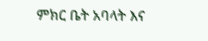ምክር ቤት አባላት እና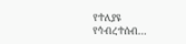የተለያዩ የኅብረተሰብ...